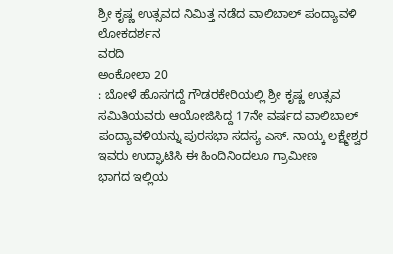ಶ್ರೀ ಕೃಷ್ಣ ಉತ್ಸವದ ನಿಮಿತ್ತ ನಡೆದ ವಾಲಿಬಾಲ್ ಪಂದ್ಯಾವಳಿ
ಲೋಕದರ್ಶನ
ವರದಿ
ಅಂಕೋಲಾ 20
: ಬೋಳೆ ಹೊಸಗದ್ದೆ ಗೌಡರಕೇರಿಯಲ್ಲಿ ಶ್ರೀ ಕೃಷ್ಣ ಉತ್ಸವ
ಸಮಿತಿಯವರು ಆಯೋಜಿಸಿದ್ದ 17ನೇ ವರ್ಷದ ವಾಲಿಬಾಲ್
ಪಂದ್ಯಾವಳಿಯನ್ನು ಪುರಸಭಾ ಸದಸ್ಯ ಎಸ್. ನಾಯ್ಕ ಲಕ್ಷ್ಮೇಶ್ವರ
ಇವರು ಉದ್ಘಾಟಿಸಿ ಈ ಹಿಂದಿನಿಂದಲೂ ಗ್ರಾಮೀಣ
ಭಾಗದ ಇಲ್ಲಿಯ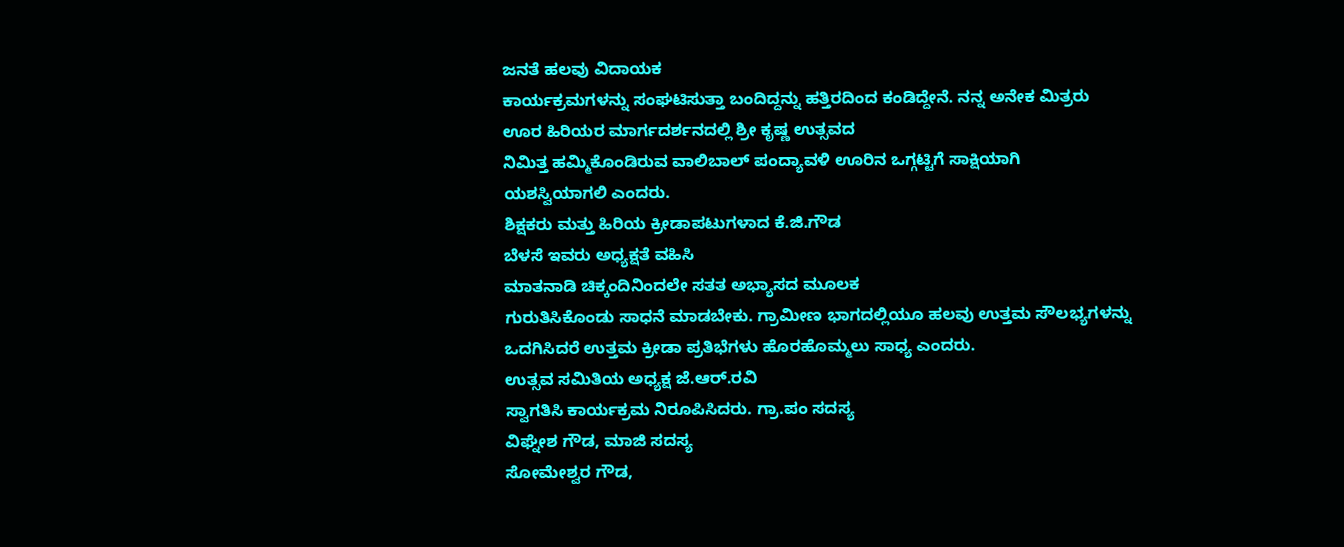ಜನತೆ ಹಲವು ವಿದಾಯಕ
ಕಾರ್ಯಕ್ರಮಗಳನ್ನು ಸಂಘಟಿಸುತ್ತಾ ಬಂದಿದ್ದನ್ನು ಹತ್ತಿರದಿಂದ ಕಂಡಿದ್ದೇನೆ. ನನ್ನ ಅನೇಕ ಮಿತ್ರರು
ಊರ ಹಿರಿಯರ ಮಾರ್ಗದರ್ಶನದಲ್ಲಿ ಶ್ರೀ ಕೃಷ್ಣ ಉತ್ಸವದ
ನಿಮಿತ್ತ ಹಮ್ಮಿಕೊಂಡಿರುವ ವಾಲಿಬಾಲ್ ಪಂದ್ಯಾವಳಿ ಊರಿನ ಒಗ್ಗಟ್ಟಿಗೆ ಸಾಕ್ಷಿಯಾಗಿ
ಯಶಸ್ವಿಯಾಗಲಿ ಎಂದರು.
ಶಿಕ್ಷಕರು ಮತ್ತು ಹಿರಿಯ ಕ್ರೀಡಾಪಟುಗಳಾದ ಕೆ.ಜಿ.ಗೌಡ
ಬೆಳಸೆ ಇವರು ಅಧ್ಯಕ್ಷತೆ ವಹಿಸಿ
ಮಾತನಾಡಿ ಚಿಕ್ಕಂದಿನಿಂದಲೇ ಸತತ ಅಭ್ಯಾಸದ ಮೂಲಕ
ಗುರುತಿಸಿಕೊಂಡು ಸಾಧನೆ ಮಾಡಬೇಕು. ಗ್ರಾಮೀಣ ಭಾಗದಲ್ಲಿಯೂ ಹಲವು ಉತ್ತಮ ಸೌಲಭ್ಯಗಳನ್ನು
ಒದಗಿಸಿದರೆ ಉತ್ತಮ ಕ್ರೀಡಾ ಪ್ರತಿಭೆಗಳು ಹೊರಹೊಮ್ಮಲು ಸಾಧ್ಯ ಎಂದರು.
ಉತ್ಸವ ಸಮಿತಿಯ ಅಧ್ಯಕ್ಷ ಜೆ.ಆರ್.ರವಿ
ಸ್ವಾಗತಿಸಿ ಕಾರ್ಯಕ್ರಮ ನಿರೂಪಿಸಿದರು. ಗ್ರಾ.ಪಂ ಸದಸ್ಯ
ವಿಘ್ನೇಶ ಗೌಡ, ಮಾಜಿ ಸದಸ್ಯ
ಸೋಮೇಶ್ವರ ಗೌಡ,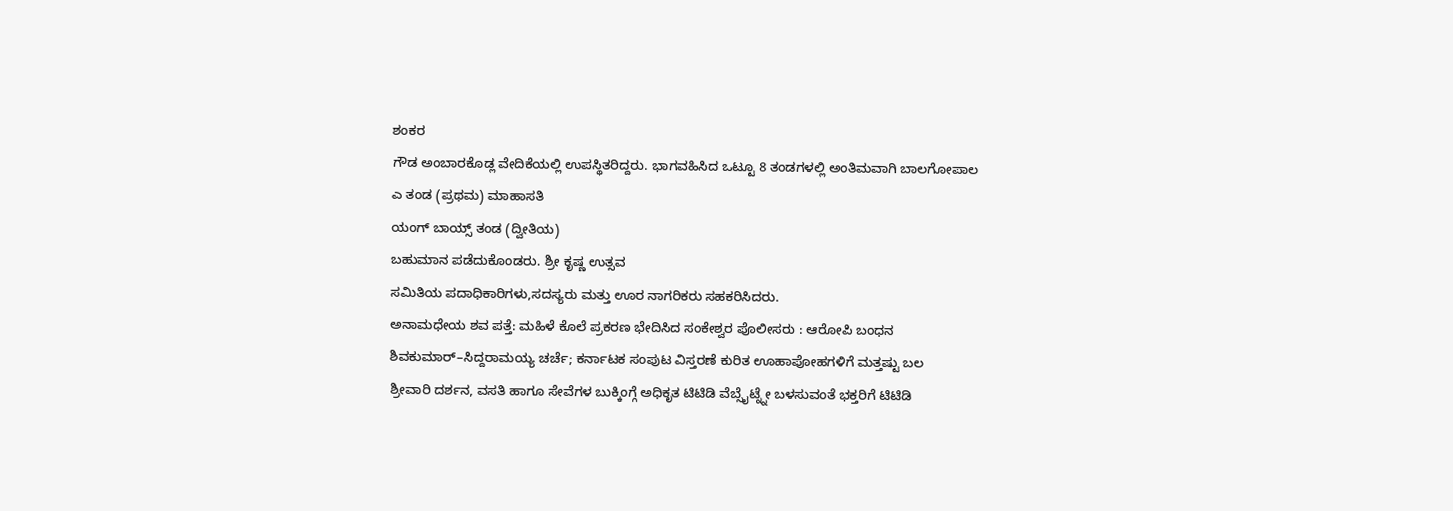ಶಂಕರ
ಗೌಡ ಅಂಬಾರಕೊಡ್ಲ ವೇದಿಕೆಯಲ್ಲಿ ಉಪಸ್ಥಿತರಿದ್ದರು. ಭಾಗವಹಿಸಿದ ಒಟ್ಟೂ 8 ತಂಡಗಳಲ್ಲಿ ಅಂತಿಮವಾಗಿ ಬಾಲಗೋಪಾಲ
ಎ ತಂಡ (ಪ್ರಥಮ) ಮಾಹಾಸತಿ
ಯಂಗ್ ಬಾಯ್ಸ್ ತಂಡ (ದ್ವೀತಿಯ)
ಬಹುಮಾನ ಪಡೆದುಕೊಂಡರು. ಶ್ರೀ ಕೃಷ್ಣ ಉತ್ಸವ
ಸಮಿತಿಯ ಪದಾಧಿಕಾರಿಗಳು,ಸದಸ್ಯರು ಮತ್ತು ಊರ ನಾಗರಿಕರು ಸಹಕರಿಸಿದರು.
ಅನಾಮಧೇಯ ಶವ ಪತ್ತೆ: ಮಹಿಳೆ ಕೊಲೆ ಪ್ರಕರಣ ಭೇದಿಸಿದ ಸಂಕೇಶ್ವರ ಪೊಲೀಸರು : ಆರೋಪಿ ಬಂಧನ
ಶಿವಕುಮಾರ್–ಸಿದ್ದರಾಮಯ್ಯ ಚರ್ಚೆ; ಕರ್ನಾಟಕ ಸಂಪುಟ ವಿಸ್ತರಣೆ ಕುರಿತ ಊಹಾಪೋಹಗಳಿಗೆ ಮತ್ತಷ್ಟು ಬಲ
ಶ್ರೀವಾರಿ ದರ್ಶನ, ವಸತಿ ಹಾಗೂ ಸೇವೆಗಳ ಬುಕ್ಕಿಂಗ್ಗೆ ಅಧಿಕೃತ ಟಿಟಿಡಿ ವೆಬ್ಸೈಟ್ನ್ನೇ ಬಳಸುವಂತೆ ಭಕ್ತರಿಗೆ ಟಿಟಿಡಿ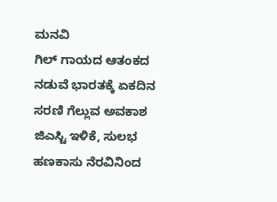ಮನವಿ
ಗಿಲ್ ಗಾಯದ ಆತಂಕದ ನಡುವೆ ಭಾರತಕ್ಕೆ ಏಕದಿನ ಸರಣಿ ಗೆಲ್ಲುವ ಅವಕಾಶ
ಜಿಎಸ್ಟಿ ಇಳಿಕೆ, ಸುಲಭ ಹಣಕಾಸು ನೆರವಿನಿಂದ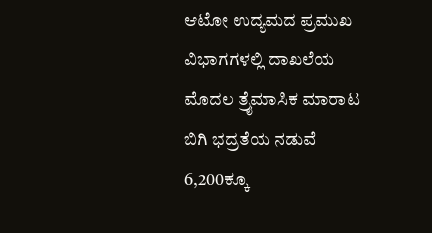ಆಟೋ ಉದ್ಯಮದ ಪ್ರಮುಖ ವಿಭಾಗಗಳಲ್ಲಿ ದಾಖಲೆಯ ಮೊದಲ ತ್ರೈಮಾಸಿಕ ಮಾರಾಟ
ಬಿಗಿ ಭದ್ರತೆಯ ನಡುವೆ 6,200ಕ್ಕೂ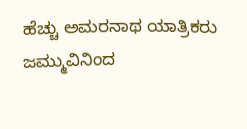ಹೆಚ್ಚು ಅಮರನಾಥ ಯಾತ್ರಿಕರು ಜಮ್ಮುವಿನಿಂದ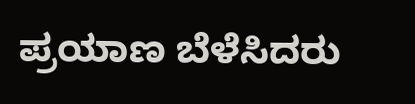ಪ್ರಯಾಣ ಬೆಳೆಸಿದರು